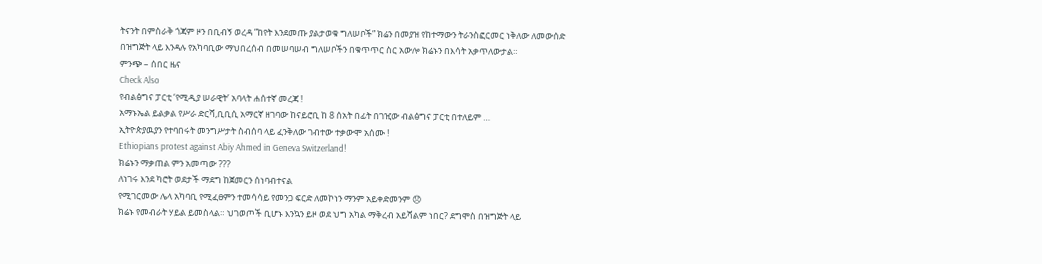ትናንት በምስራቅ ጎጃም ዞን በቢብኝ ወረዳ ”ከየት እንደመጡ ያልታወቁ ግለሠቦች” ክሬን በመያዝ የከተማውን ትራንስፎርመር ነቅለው ለመውሰድ በዝግጅት ላይ እንዳሉ የአካባቢው ማህበረሰብ በመሠባሠብ ግለሠቦችን በቁጥጥር ስር አውሎ ክሬኑን በእሳት አቃጥለውታል።
ምንጭ – ሰበር ዜና
Check Also
የብልፅግና ፓርቲ ‘የሚዲያ ሠራዊት’ አባላት ሐሰተኛ መረጃ !
አማኑኤል ይልቃል የሥራ ድርሻ,ቢቢሲ አማርኛ ዘገባው ከናይሮቢ ከ 8 ሰአት በፊት በገዢው ብልፅግና ፓርቲ በተለይም …
ኢትዮጵያዉያን የተባበሩት መንግሥታት ስብሰባ ላይ ፈንቅለው ገብተው ተቃውሞ አሰሙ !
Ethiopians protest against Abiy Ahmed in Geneva Switzerland!
ክሬኑን ማቃጠል ምን አመጣው ???
ለነገሩ እንደ ካሮት ወደታች ማደግ ከጀመርን ሰነባብተናል
የሚገርመው ሌላ አካባቢ የሚፈፀምን ተመሳሳይ የመንጋ ፍርድ ለመኮነን ማንም አይቀድመንም 😞
ክሬኑ የመብራት ሃይል ይመስላል። ህገወጦች ቢሆኑ እንኳን ይዞ ወደ ህግ አካል ማቅረብ አይሻልም ነበር? ደግሞስ በዝግጅት ላይ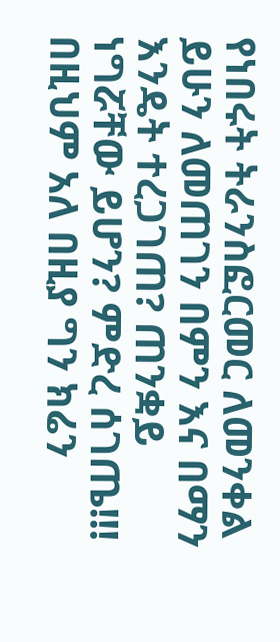የነበሩት ትራንስፎርመር ለመንቀል ይሁን ለመጠገን በምን እና በማን እንዴት ተረጋገጠ? ጠንቋይ ነግሯቸው ይሆን? ምድረ ሰገጤ!!! በዚህም አለ በዚያ ግን ክሬን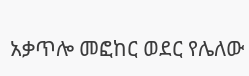አቃጥሎ መፎከር ወደር የሌለው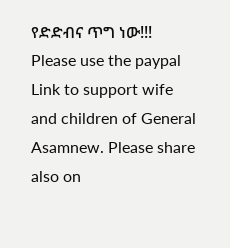የድድብና ጥግ ነው!!!
Please use the paypal Link to support wife and children of General Asamnew. Please share also on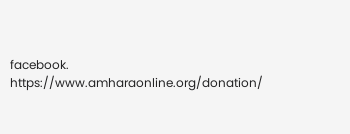facebook. https://www.amharaonline.org/donation/